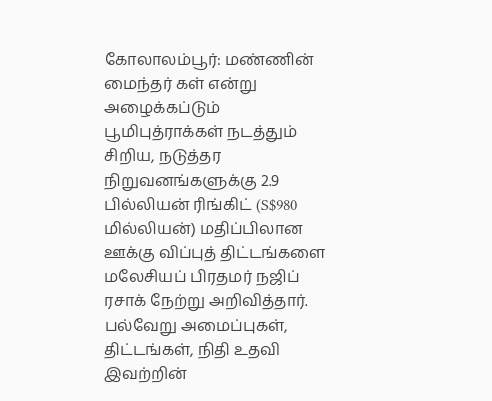கோலாலம்பூர்: மண்ணின் மைந்தர் கள் என்று அழைக்கப்டும் பூமிபுத்ராக்கள் நடத்தும் சிறிய, நடுத்தர நிறுவனங்களுக்கு 2.9 பில்லியன் ரிங்கிட் (S$980 மில்லியன்) மதிப்பிலான ஊக்கு விப்புத் திட்டங்களை மலேசியப் பிரதமர் நஜிப் ரசாக் நேற்று அறிவித்தார். பல்வேறு அமைப்புகள், திட்டங்கள், நிதி உதவி இவற்றின்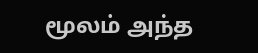மூலம் அந்த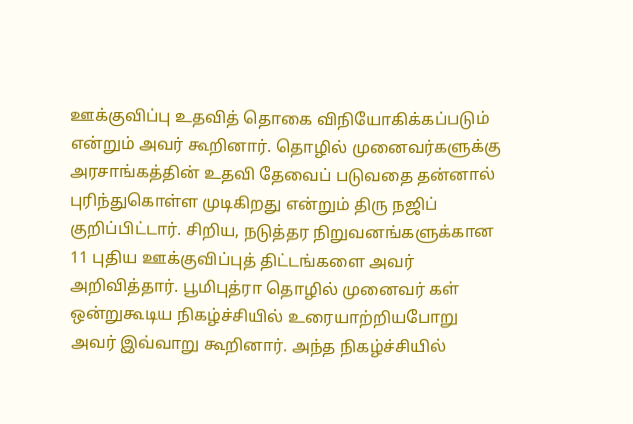ஊக்குவிப்பு உதவித் தொகை விநியோகிக்கப்படும் என்றும் அவர் கூறினார். தொழில் முனைவர்களுக்கு அரசாங்கத்தின் உதவி தேவைப் படுவதை தன்னால் புரிந்துகொள்ள முடிகிறது என்றும் திரு நஜிப் குறிப்பிட்டார். சிறிய, நடுத்தர நிறுவனங்களுக்கான 11 புதிய ஊக்குவிப்புத் திட்டங்களை அவர் அறிவித்தார். பூமிபுத்ரா தொழில் முனைவர் கள் ஒன்றுகூடிய நிகழ்ச்சியில் உரையாற்றியபோறு அவர் இவ்வாறு கூறினார். அந்த நிகழ்ச்சியில்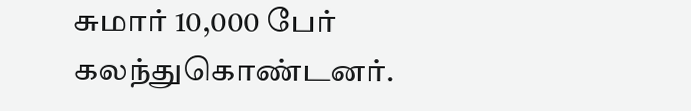சுமார் 10,000 பேர் கலந்துகொண்டனர்.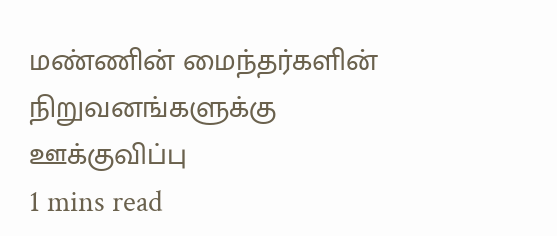மண்ணின் மைந்தர்களின் நிறுவனங்களுக்கு ஊக்குவிப்பு
1 mins read